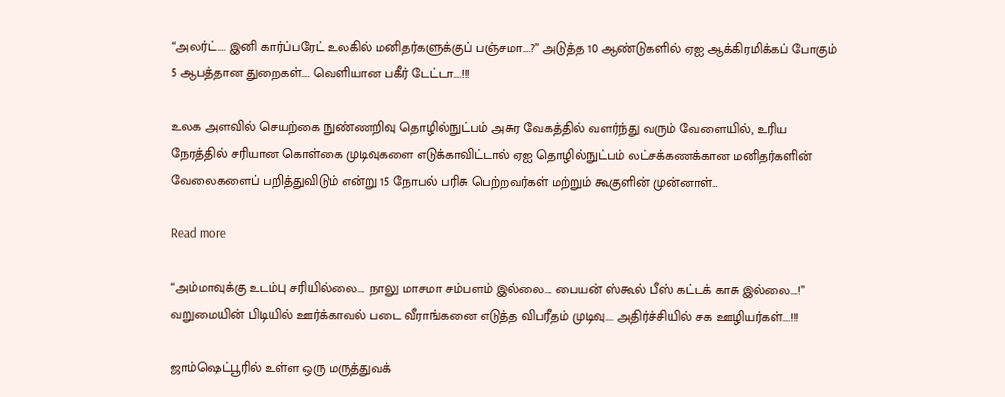“அலர்ட்…. இனி கார்ப்பரேட் உலகில் மனிதர்களுக்குப் பஞ்சமா….?” அடுத்த 10 ஆண்டுகளில் ஏஐ ஆக்கிரமிக்கப் போகும் 5 ஆபத்தான துறைகள்…. வெளியான பகீர் டேட்டா….!!!

உலக அளவில் செயற்கை நுண்ணறிவு தொழில்நுட்பம் அசுர வேகத்தில் வளர்ந்து வரும் வேளையில், உரிய நேரத்தில் சரியான கொள்கை முடிவுகளை எடுக்காவிட்டால் ஏஐ தொழில்நுட்பம் லட்சக்கணக்கான மனிதர்களின் வேலைகளைப் பறித்துவிடும் என்று 15 நோபல் பரிசு பெற்றவர்கள் மற்றும் கூகுளின் முன்னாள்…

Read more

“அம்மாவுக்கு உடம்பு சரியில்லை…. நாலு மாசமா சம்பளம் இல்லை…. பையன் ஸ்கூல் பீஸ் கட்டக் காசு இல்லை….!” வறுமையின் பிடியில் ஊர்க்காவல் படை வீராங்கனை எடுத்த விபரீதம் முடிவு…. அதிர்ச்சியில் சக ஊழியர்கள்….!!!

ஜாம்ஷெட்பூரில் உள்ள ஒரு மருத்துவக்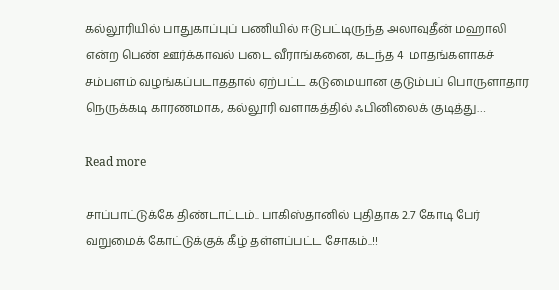கல்லூரியில் பாதுகாப்புப் பணியில் ஈடுபட்டிருந்த அலாவுதீன் மஹாலி என்ற பெண் ஊர்க்காவல் படை வீராங்கனை, கடந்த 4  மாதங்களாகச் சம்பளம் வழங்கப்படாததால் ஏற்பட்ட கடுமையான குடும்பப் பொருளாதார நெருக்கடி காரணமாக, கல்லூரி வளாகத்தில் ஃபினிலைக் குடித்து…

Read more

சாப்பாட்டுக்கே திண்டாட்டம்.. பாகிஸ்தானில் புதிதாக 2.7 கோடி பேர் வறுமைக் கோட்டுக்குக் கீழ் தள்ளப்பட்ட சோகம்..!!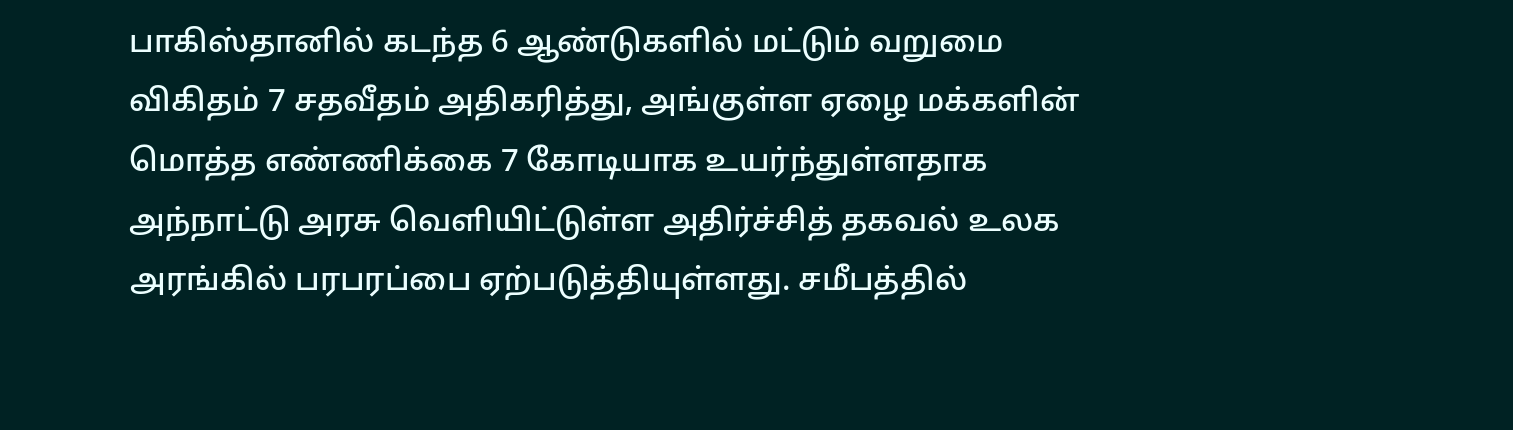பாகிஸ்தானில் கடந்த 6 ஆண்டுகளில் மட்டும் வறுமை விகிதம் 7 சதவீதம் அதிகரித்து, அங்குள்ள ஏழை மக்களின் மொத்த எண்ணிக்கை 7 கோடியாக உயர்ந்துள்ளதாக அந்நாட்டு அரசு வெளியிட்டுள்ள அதிர்ச்சித் தகவல் உலக அரங்கில் பரபரப்பை ஏற்படுத்தியுள்ளது. சமீபத்தில்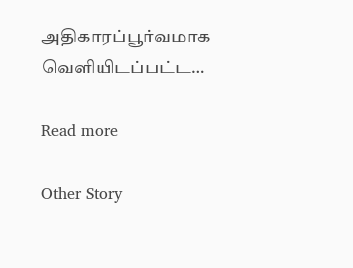அதிகாரப்பூர்வமாக வெளியிடப்பட்ட…

Read more

Other Story